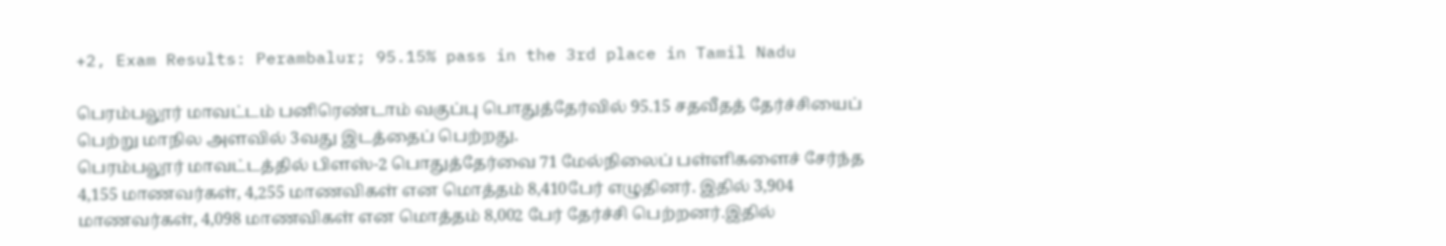+2, Exam Results: Perambalur; 95.15% pass in the 3rd place in Tamil Nadu

பெரம்பலூர் மாவட்டம் பனிரெண்டாம் வகுப்பு பொதுத்தேர்வில் 95.15 சதவீதத் தேர்ச்சியைப் பெற்று மாநில அளவில் 3வது இடத்தைப் பெற்றது.
பெரம்பலூர் மாவட்டத்தில் பிளஸ்-2 பொதுத்தேர்வை 71 மேல்நிலைப் பள்ளிகளைச் சேர்ந்த 4,155 மாணவர்கள், 4,255 மாணவிகள் என மொத்தம் 8,410பேர் எழுதினர். இதில் 3,904 மாணவர்கள், 4,098 மாணவிகள் என மொத்தம் 8,002 பேர் தேர்ச்சி பெற்றனர்.இதில்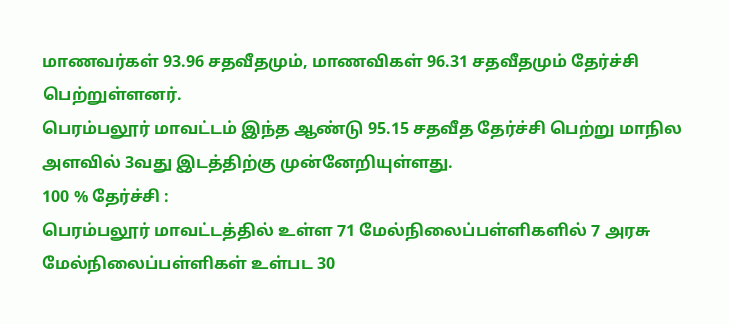மாணவர்கள் 93.96 சதவீதமும், மாணவிகள் 96.31 சதவீதமும் தேர்ச்சி பெற்றுள்ளனர்.
பெரம்பலூர் மாவட்டம் இந்த ஆண்டு 95.15 சதவீத தேர்ச்சி பெற்று மாநில அளவில் 3வது இடத்திற்கு முன்னேறியுள்ளது.
100 % தேர்ச்சி :
பெரம்பலூர் மாவட்டத்தில் உள்ள 71 மேல்நிலைப்பள்ளிகளில் 7 அரசு மேல்நிலைப்பள்ளிகள் உள்பட 30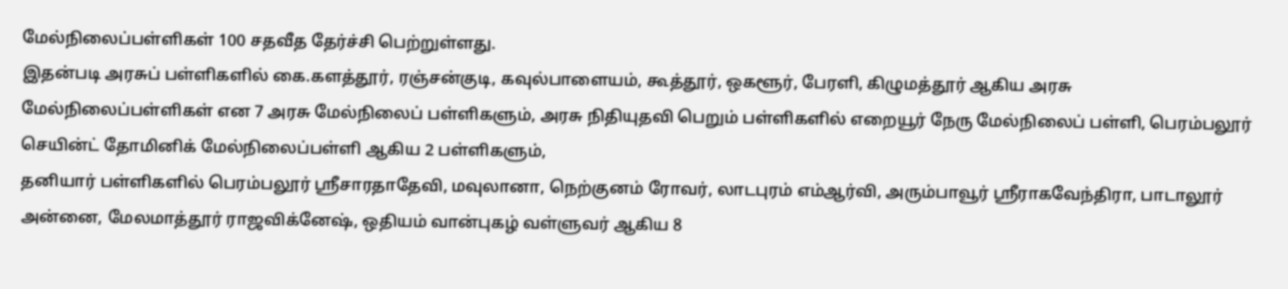மேல்நிலைப்பள்ளிகள் 100 சதவீத தேர்ச்சி பெற்றுள்ளது.
இதன்படி அரசுப் பள்ளிகளில் கை.களத்தூர், ரஞ்சன்குடி, கவுல்பாளையம், கூத்தூர், ஒகளூர், பேரளி, கிழுமத்தூர் ஆகிய அரசு மேல்நிலைப்பள்ளிகள் என 7 அரசு மேல்நிலைப் பள்ளிகளும், அரசு நிதியுதவி பெறும் பள்ளிகளில் எறையூர் நேரு மேல்நிலைப் பள்ளி, பெரம்பலூர் செயின்ட் தோமினிக் மேல்நிலைப்பள்ளி ஆகிய 2 பள்ளிகளும்,
தனியார் பள்ளிகளில் பெரம்பலூர் ஸ்ரீசாரதாதேவி, மவுலானா, நெற்குனம் ரோவர், லாடபுரம் எம்ஆர்வி, அரும்பாவூர் ஸ்ரீராகவேந்திரா, பாடாலூர் அன்னை, மேலமாத்தூர் ராஜவிக்னேஷ், ஒதியம் வான்புகழ் வள்ளுவர் ஆகிய 8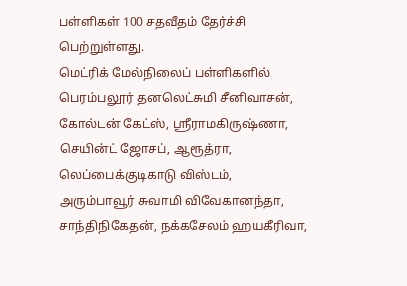பள்ளிகள் 100 சதவீதம் தேர்ச்சி பெற்றுள்ளது.
மெட்ரிக் மேல்நிலைப் பள்ளிகளில் பெரம்பலூர் தனலெட்சுமி சீனிவாசன், கோல்டன் கேட்ஸ், ஸ்ரீராமகிருஷ்ணா, செயின்ட் ஜோசப், ஆரூத்ரா, லெப்பைக்குடிகாடு விஸ்டம், அரும்பாவூர் சுவாமி விவேகானந்தா, சாந்திநிகேதன், நக்கசேலம் ஹயகீரிவா,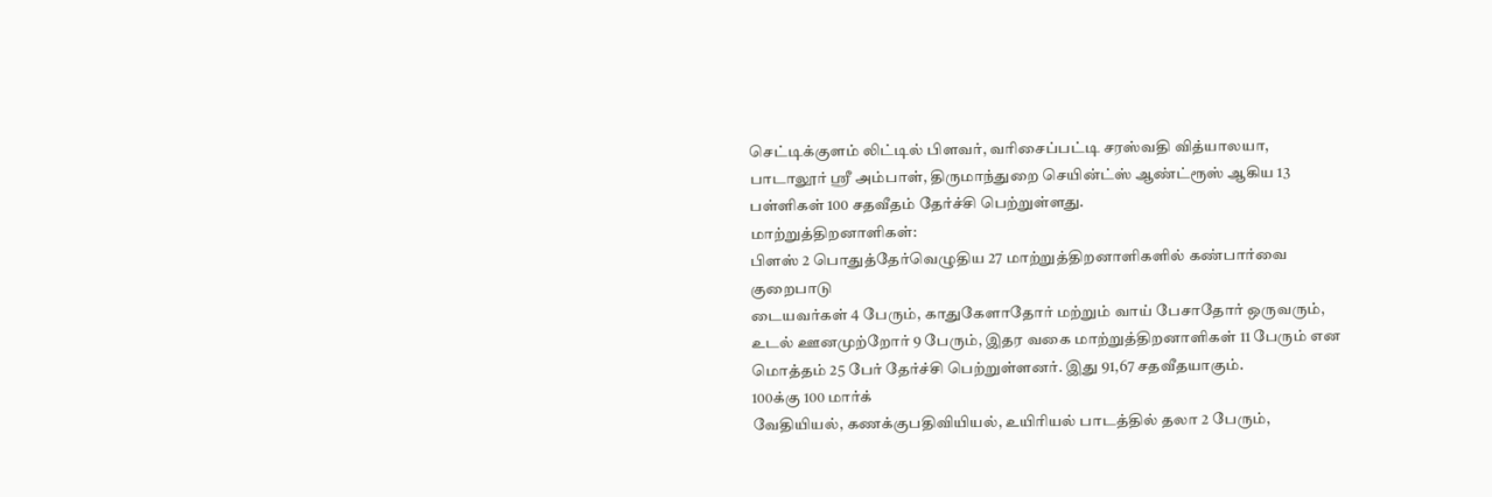செட்டிக்குளம் லிட்டில் பிளவர், வரிசைப்பட்டி சரஸ்வதி வித்யாலயா, பாடாலூர் ஸ்ரீ அம்பாள், திருமாந்துறை செயின்ட்ஸ் ஆண்ட்ரூஸ் ஆகிய 13 பள்ளிகள் 100 சதவீதம் தேர்ச்சி பெற்றுள்ளது.
மாற்றுத்திறனாளிகள்:
பிளஸ் 2 பொதுத்தேர்வெழுதிய 27 மாற்றுத்திறனாளிகளில் கண்பார்வை குறைபாடு
டையவர்கள் 4 பேரும், காதுகேளாதோர் மற்றும் வாய் பேசாதோர் ஒருவரும், உடல் ஊனமுற்றோர் 9 பேரும், இதர வகை மாற்றுத்திறனாளிகள் 11 பேரும் என மொத்தம் 25 பேர் தேர்ச்சி பெற்றுள்ளனர். இது 91,67 சதவீதயாகும்.
100க்கு 100 மார்க்
வேதியியல், கணக்குபதிவியியல், உயிரியல் பாடத்தில் தலா 2 பேரும்,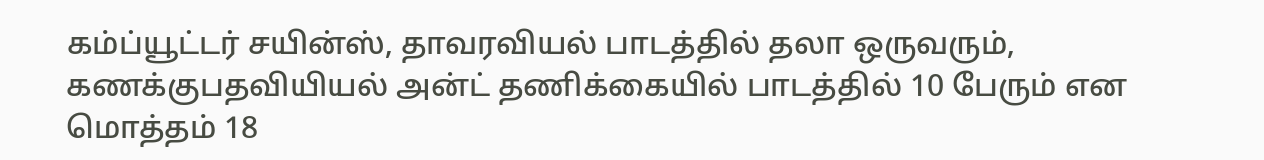கம்ப்யூட்டர் சயின்ஸ், தாவரவியல் பாடத்தில் தலா ஒருவரும், கணக்குபதவியியல் அன்ட் தணிக்கையில் பாடத்தில் 10 பேரும் என மொத்தம் 18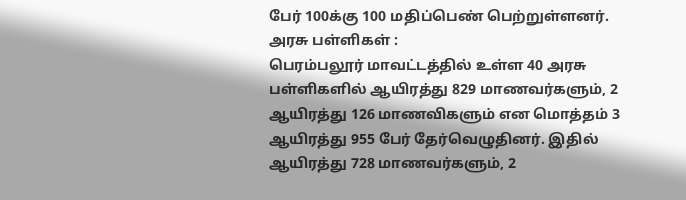பேர் 100க்கு 100 மதிப்பெண் பெற்றுள்ளனர்.
அரசு பள்ளிகள் :
பெரம்பலூர் மாவட்டத்தில் உள்ள 40 அரசு பள்ளிகளில் ஆயிரத்து 829 மாணவர்களும், 2 ஆயிரத்து 126 மாணவிகளும் என மொத்தம் 3 ஆயிரத்து 955 பேர் தேர்வெழுதினர். இதில் ஆயிரத்து 728 மாணவர்களும், 2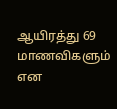ஆயிரத்து 69 மாணவிகளும் என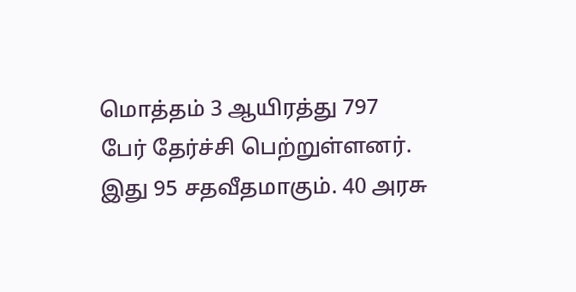மொத்தம் 3 ஆயிரத்து 797 பேர் தேர்ச்சி பெற்றுள்ளனர். இது 95 சதவீதமாகும். 40 அரசு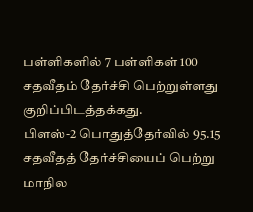பள்ளிகளில் 7 பள்ளிகள் 100 சதவீதம் தேர்ச்சி பெற்றுள்ளது குறிப்பிடத்தக்கது.
பிளஸ்-2 பொதுத்தேர்வில் 95.15 சதவீதத் தேர்ச்சியைப் பெற்று மாநில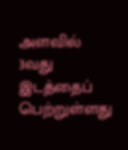அளவில் 3வது இடத்தைப் பெற்றுள்ளது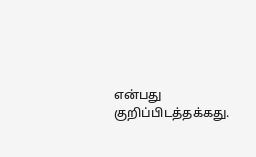என்பது குறிப்பிடத்தக்கது.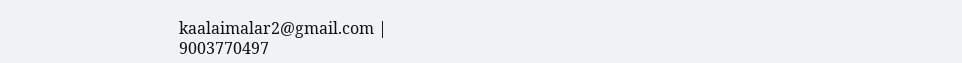kaalaimalar2@gmail.com |
9003770497